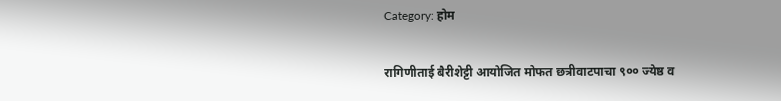Category: होम

रागिणीताई बैरीशेट्टी आयोजित मोफत छत्रीवाटपाचा ९०० ज्येष्ठ व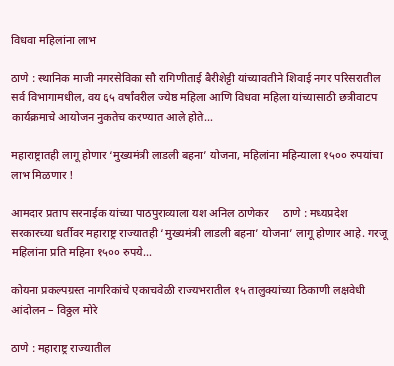विधवा महिलांना लाभ

ठाणे : स्थानिक माजी नगरसेविका सौ रागिणीताई बैरीशेट्टी यांच्यावतीने शिवाई नगर परिसरातील सर्व विभागामधील, वय ६५ वर्षांवरील ज्येष्ठ महिला आणि विधवा महिला यांच्यासाठी छत्रीवाटप कार्यक्रमाचे आयोजन नुकतेच करण्यात आले होते…

महाराष्ट्रातही लागू होणार ‘मुख्यमंत्री लाडली बहना’ योजना, महिलांना महिन्याला १५०० रुपयांचा लाभ मिळणार !

आमदार प्रताप सरनाईक यांच्या पाठपुराव्याला यश अनिल ठाणेकर     ठाणे : मध्यप्रदेश सरकारच्या धर्तीवर महाराष्ट्र राज्यातही ‘मुख्यमंत्री लाडली बहना’ योजना’ लागू होणार आहे. गरजू महिलांना प्रति महिना १५०० रुपये…

कोयना प्रकल्पग्रस्त नागरिकांचे एकाचवेळी राज्यभरातील १५ तालुक्यांच्या ठिकाणी लक्षवेधी आंदोलन – विठ्ठल मोरे

ठाणे : महाराष्ट्र राज्यातील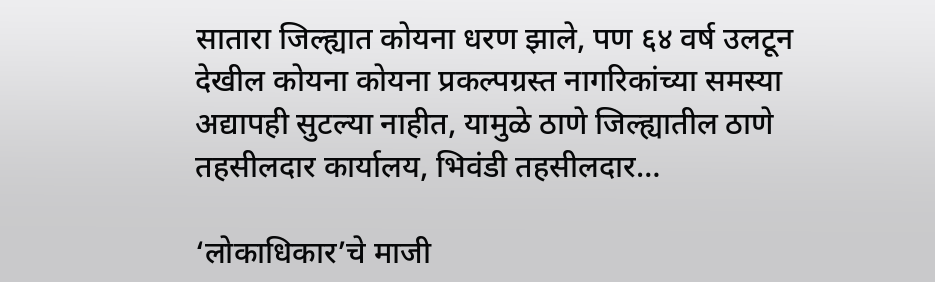सातारा जिल्ह्यात कोयना धरण झाले, पण ६४ वर्ष उलटून देखील कोयना कोयना प्रकल्पग्रस्त नागरिकांच्या समस्या अद्यापही सुटल्या नाहीत, यामुळे ठाणे जिल्ह्यातील ठाणे तहसीलदार कार्यालय, भिवंडी तहसीलदार…

‘लोकाधिकार’चे माजी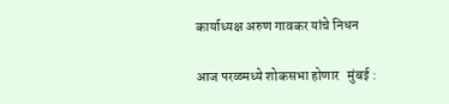कार्याध्यक्ष अरुण गावकर यांचे निधन

आज परळमध्ये शोकसभा होणार   मुंबई :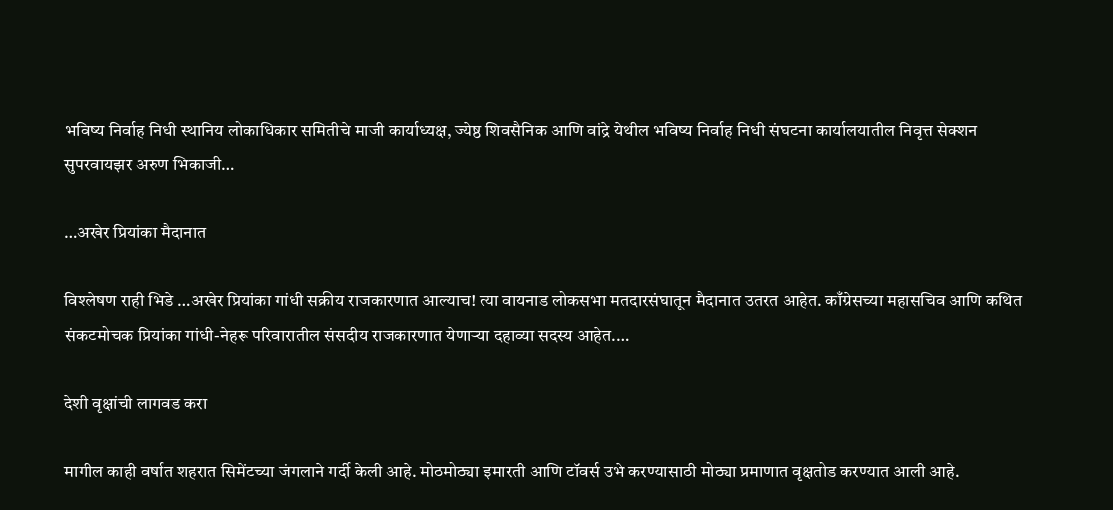भविष्य निर्वाह निधी स्थानिय लोकाधिकार समितीचे माजी कार्याध्यक्ष, ज्येष्ठ शिवसैनिक आणि वांद्रे येथील भविष्य निर्वाह निधी संघटना कार्यालयातील निवृत्त सेक्शन सुपरवायझर अरुण भिकाजी…

…अखेर प्रियांका मैदानात

विश्लेषण राही भिडे …अखेर प्रियांका गांधी सक्रीय राजकारणात आल्याच! त्या वायनाड लोकसभा मतदारसंघातून मैदानात उतरत आहेत. काँग्रेसच्या महासचिव आणि कथित संकटमोचक प्रियांका गांधी-नेहरू परिवारातील संसदीय राजकारणात येणाऱ्या दहाव्या सदस्य आहेत.…

देशी वृक्षांची लागवड करा

मागील काही वर्षात शहरात सिमेंटच्या जंगलाने गर्दी केली आहे. मोठमोठ्या इमारती आणि टॉवर्स उभे करण्यासाठी मोठ्या प्रमाणात वृक्षतोड करण्यात आली आहे.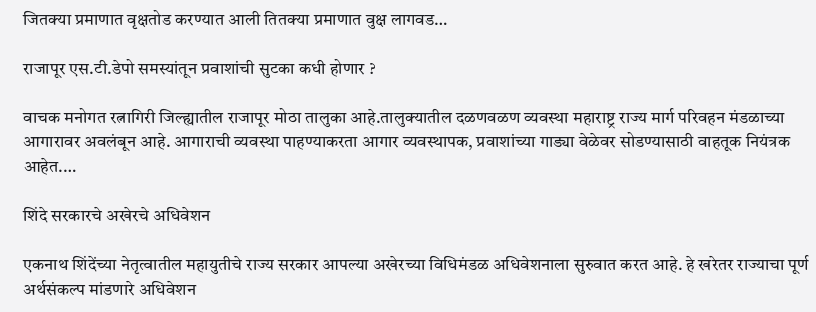जितक्या प्रमाणात वृक्षतोड करण्यात आली तितक्या प्रमाणात वुक्ष लागवड…

राजापूर एस.टी.डेपो समस्यांतून प्रवाशांची सुटका कधी होणार ?

वाचक मनोगत रत्नागिरी जिल्ह्यातील राजापूर मोठा तालुका आहे.तालुक्यातील दळणवळण व्यवस्था महाराष्ट्र राज्य मार्ग परिवहन मंडळाच्या आगारावर अवलंबून आहे. आगाराची व्यवस्था पाहण्याकरता आगार व्यवस्थापक, प्रवाशांच्या गाड्या वेळेवर सोडण्यासाठी वाहतूक नियंत्रक आहेत.…

शिंदे सरकारचे अखेरचे अधिवेशन

एकनाथ शिंदेंच्या नेतृत्वातील महायुतीचे राज्य सरकार आपल्या अखेरच्या विधिमंडळ अधिवेशनाला सुरुवात करत आहे. हे खरेतर राज्याचा पूर्ण अर्थसंकल्प मांडणारे अधिवेशन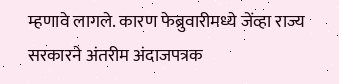म्हणावे लागले. कारण फेब्रुवारीमध्ये जेंव्हा राज्य सरकारने अंतरीम अंदाजपत्रक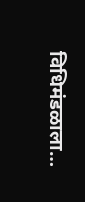विधिमंडळाला…